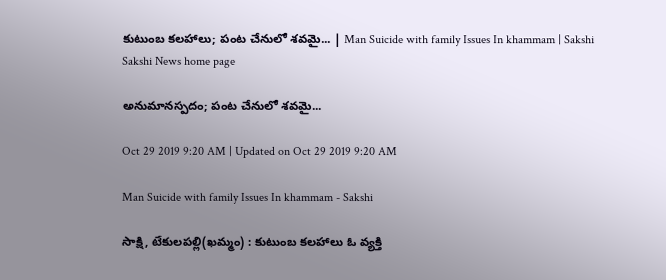కుటుంబ కలహాలు; పంట చేనులో శవమై... | Man Suicide with family Issues In khammam | Sakshi
Sakshi News home page

అనుమానస్పదం; పంట చేనులో శవమై...

Oct 29 2019 9:20 AM | Updated on Oct 29 2019 9:20 AM

Man Suicide with family Issues In khammam - Sakshi

సాక్షి, టేకులపల్లి(ఖమ్మం) : కుటుంబ కలహాలు ఓ వ్యక్తి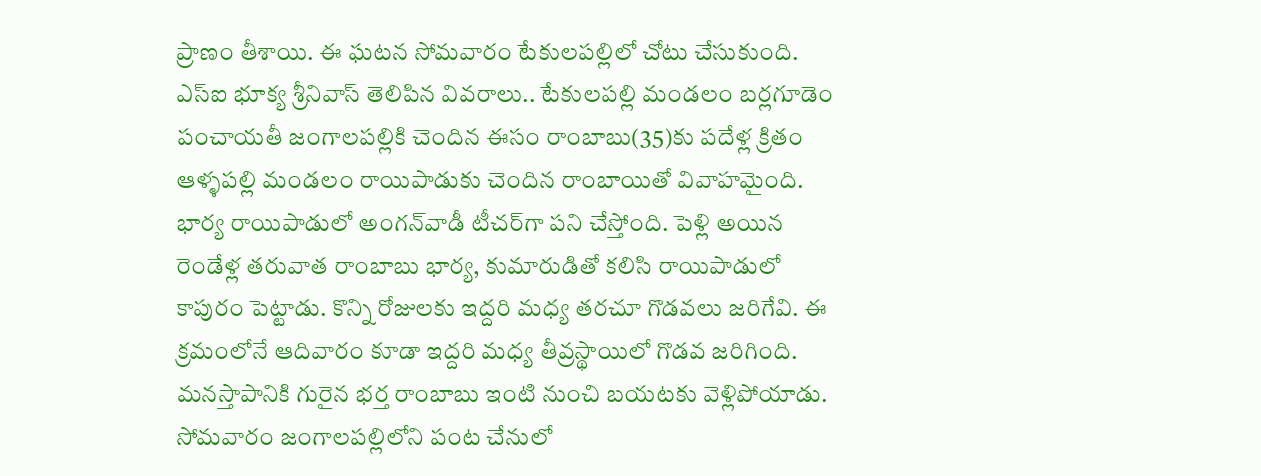ప్రాణం తీశాయి. ఈ ఘటన సోమవారం టేకులపల్లిలో చోటు చేసుకుంది. ఎస్‌ఐ భూక్య శ్రీనివాస్‌ తెలిపిన వివరాలు.. టేకులపల్లి మండలం బర్లగూడెం పంచాయతీ జంగాలపల్లికి చెందిన ఈసం రాంబాబు(35)కు పదేళ్ల క్రితం ఆళ్ళపల్లి మండలం రాయిపాడుకు చెందిన రాంబాయితో వివాహమైంది. భార్య రాయిపాడులో అంగన్‌వాడీ టీచర్‌గా పని చేస్తోంది. పెళ్లి అయిన రెండేళ్ల తరువాత రాంబాబు భార్య, కుమారుడితో కలిసి రాయిపాడులో కాపురం పెట్టాడు. కొన్ని రోజులకు ఇద్దరి మధ్య తరచూ గొడవలు జరిగేవి. ఈ క్రమంలోనే ఆదివారం కూడా ఇద్దరి మధ్య తీవ్రస్థాయిలో గొడవ జరిగింది. మనస్తాపానికి గురైన భర్త రాంబాబు ఇంటి నుంచి బయటకు వెళ్లిపోయాడు. సోమవారం జంగాలపల్లిలోని పంట చేనులో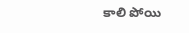కాలి పోయి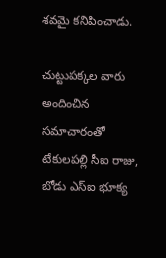శవమై కనిపించాడు.

చుట్టుపక్కల వారు అందించిన సమాచారంతో టేకులపల్లి సీఐ రాజు, బోడు ఎస్‌ఐ భూక్య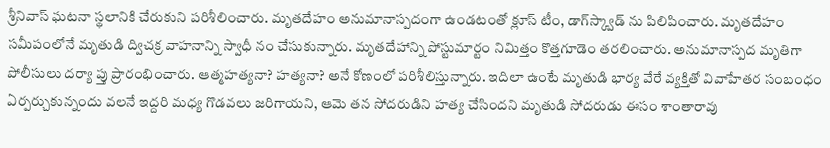శ్రీనివాస్‌ ఘటనా స్థలానికి చేరుకుని పరిశీలించారు. మృతదేహం అనుమానాస్పదంగా ఉండటంతో క్లూస్‌ టీం, డాగ్‌స్క్వాడ్‌ ను పిలిపించారు. మృతదేహం సమీపంలోనే మృతుడి ద్విచక్ర వాహనాన్ని స్వాధీ నం చేసుకున్నారు. మృతదేహాన్ని పోస్టుమార్టం నిమిత్తం కొత్తగూడెం తరలించారు. అనుమానాస్పద మృతిగా పోలీసులు దర్యా ప్తు ప్రారంభించారు. ఆత్మహత్యనా? హత్యనా? అనే కోణంలో పరిశీలిస్తున్నారు. ఇదిలా ఉంటే మృతుడి భార్య వేరే వ్యక్తితో వివాహేతర సంబంధం ఏర్పర్చుకున్నందు వలనే ఇద్దరి మధ్య గొడవలు జరిగాయని, ఆమె తన సోదరుడిని హత్య చేసిందని మృతుడి సోదరుడు ఈసం శాంతారావు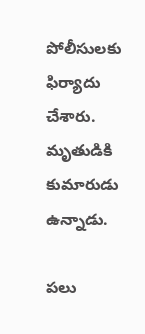పోలీసులకు ఫిర్యాదు చేశారు. మృతుడికి కుమారుడు ఉన్నాడు.

పలు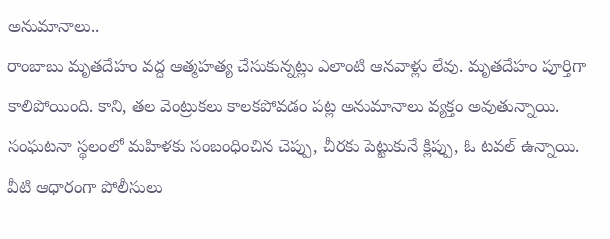అనుమానాలు..
రాంబాబు మృతదేహం వద్ద ఆత్మహత్య చేసుకున్నట్లు ఎలాంటి ఆనవాళ్లు లేవు. మృతదేహం పూర్తిగా కాలిపోయింది. కాని, తల వెంట్రుకలు కాలకపోవడం పట్ల అనుమానాలు వ్యక్తం అవుతున్నాయి. సంఘటనా స్థలంలో మహిళకు సంబంధించిన చెప్పు, చీరకు పెట్టుకునే క్లిప్పు, ఓ టవల్‌ ఉన్నాయి. వీటి ఆధారంగా పోలీసులు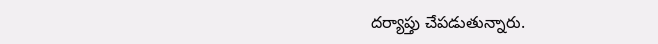దర్యాప్తు చేపడుతున్నారు.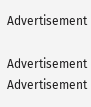Advertisement

Advertisement
Advertisement